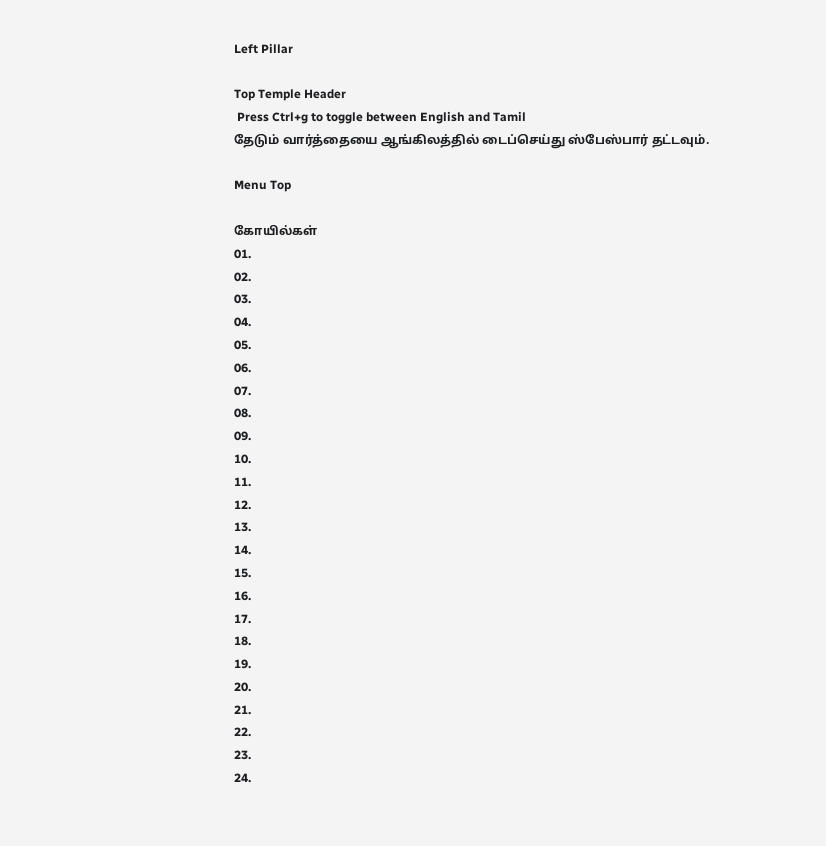Left Pillar

Top Temple Header
 Press Ctrl+g to toggle between English and Tamil
தேடும் வார்த்தையை ஆங்கிலத்தில் டைப்செய்து ஸ்பேஸ்பார் தட்டவும்.

Menu Top

கோயில்கள்
01.
02.
03.
04.
05.
06.
07.
08.
09.
10.
11.
12.
13.
14.
15.
16.
17.
18.
19.
20.
21.
22.
23.
24.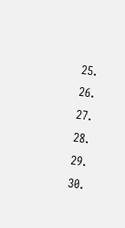25.
26.
27.
28.
29.
30.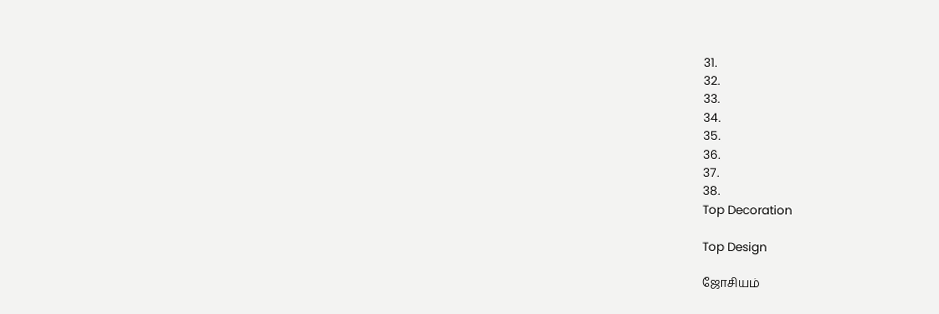31.
32.
33.
34.
35.
36.
37.
38.
Top Decoration

Top Design

ஜோசியம்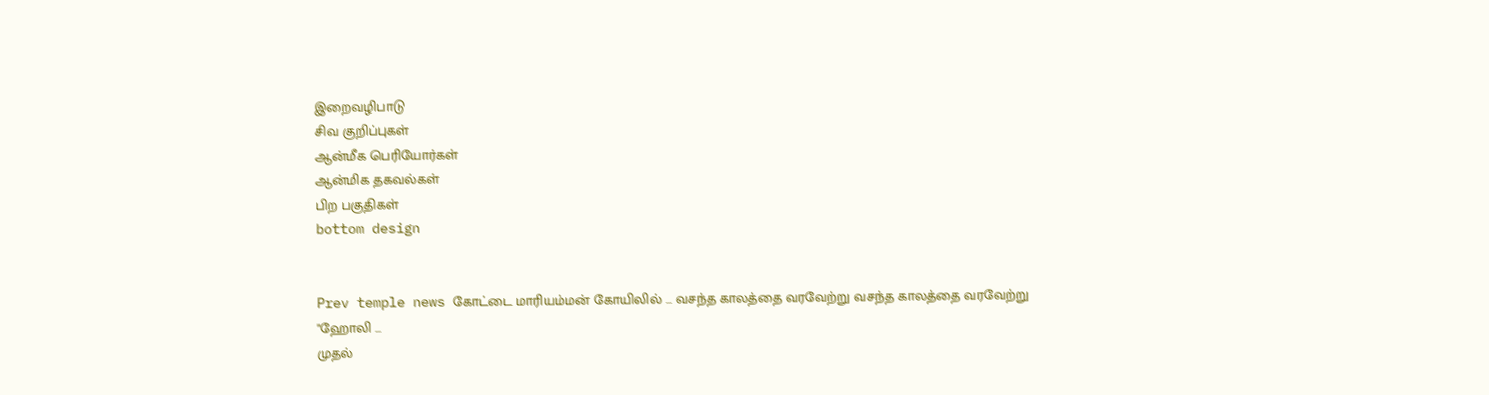இறைவழிபாடு
சிவ குறிப்புகள்
ஆன்மீக பெரியோர்கள்
ஆன்மிக தகவல்கள்
பிற பகுதிகள்
bottom design


Prev temple news கோட்டை மாரியம்மன் கோயிலில் ... வசந்த காலத்தை வரவேற்று வசந்த காலத்தை வரவேற்று "ஹோலி ...
முதல்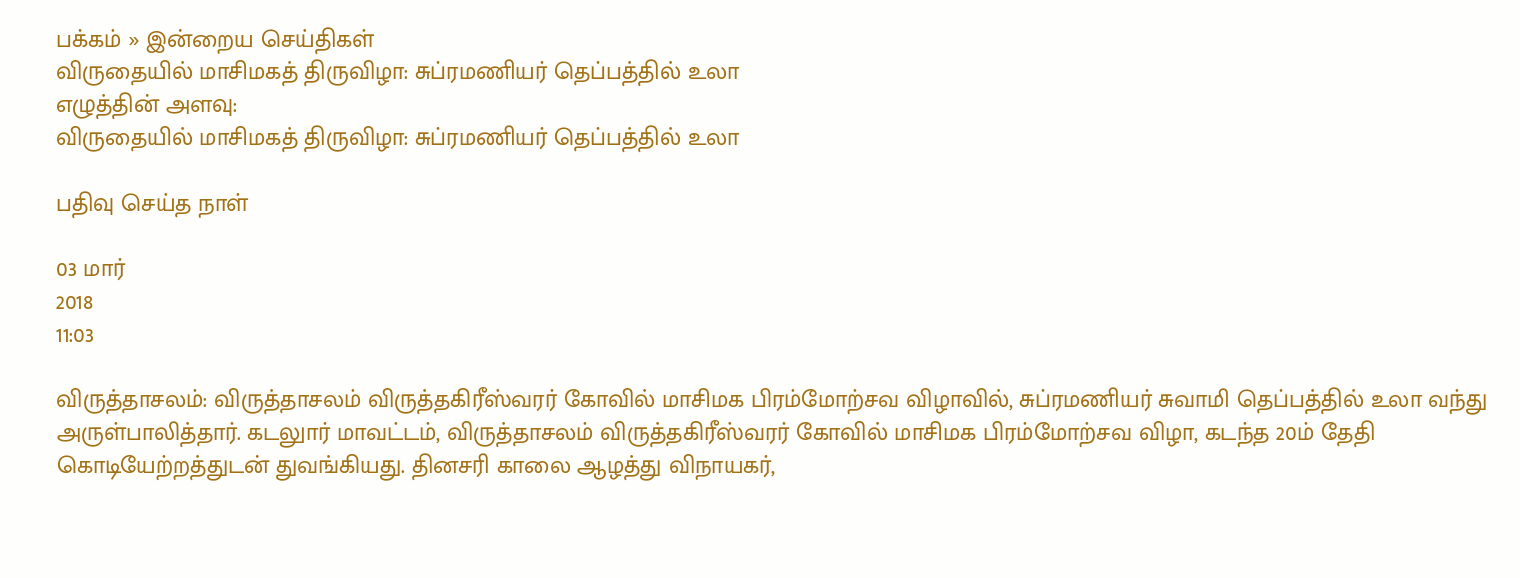பக்கம் » இன்றைய செய்திகள்
விருதையில் மாசிமகத் திருவிழா: சுப்ரமணியர் தெப்பத்தில் உலா
எழுத்தின் அளவு:
விருதையில் மாசிமகத் திருவிழா: சுப்ரமணியர் தெப்பத்தில் உலா

பதிவு செய்த நாள்

03 மார்
2018
11:03

விருத்தாசலம்: விருத்தாசலம் விருத்தகிரீஸ்வரர் கோவில் மாசிமக பிரம்மோற்சவ விழாவில், சுப்ரமணியர் சுவாமி தெப்பத்தில் உலா வந்து அருள்பாலித்தார். கடலுார் மாவட்டம், விருத்தாசலம் விருத்தகிரீஸ்வரர் கோவில் மாசிமக பிரம்மோற்சவ விழா, கடந்த 20ம் தேதி கொடியேற்றத்துடன் துவங்கியது. தினசரி காலை ஆழத்து விநாயகர்,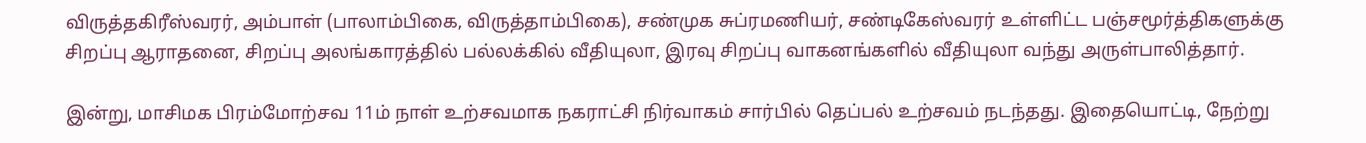விருத்தகிரீஸ்வரர், அம்பாள் (பாலாம்பிகை, விருத்தாம்பிகை), சண்முக சுப்ரமணியர், சண்டிகேஸ்வரர் உள்ளிட்ட பஞ்சமூர்த்திகளுக்கு சிறப்பு ஆராதனை, சிறப்பு அலங்காரத்தில் பல்லக்கில் வீதியுலா, இரவு சிறப்பு வாகனங்களில் வீதியுலா வந்து அருள்பாலித்தார்.

இன்று, மாசிமக பிரம்மோற்சவ 11ம் நாள் உற்சவமாக நகராட்சி நிர்வாகம் சார்பில் தெப்பல் உற்சவம் நடந்தது. இதையொட்டி, நேற்று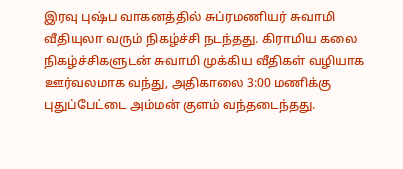இரவு புஷ்ப வாகனத்தில் சுப்ரமணியர் சுவாமி வீதியுலா வரும் நிகழ்ச்சி நடந்தது. கிராமிய கலை நிகழ்ச்சிகளுடன் சுவாமி முக்கிய வீதிகள் வழியாக ஊர்வலமாக வந்து, அதிகாலை 3:00 மணிக்கு புதுப்பேட்டை அம்மன் குளம் வந்தடைந்தது.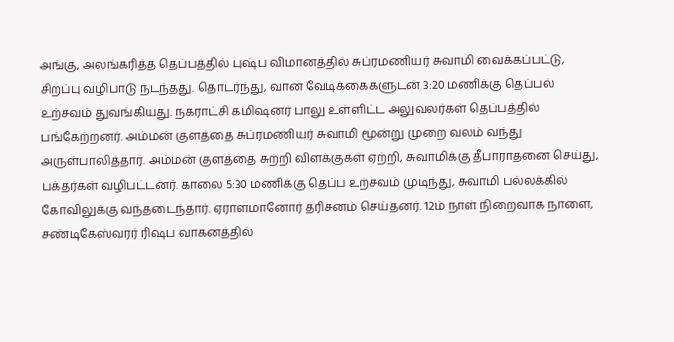அங்கு, அலங்கரித்த தெப்பத்தில் புஷ்ப விமானத்தில் சுப்ரமணியர் சுவாமி வைக்கப்பட்டு, சிறப்பு வழிபாடு நடந்தது. தொடர்ந்து, வான வேடிக்கைகளுடன் 3:20 மணிக்கு தெப்பல் உற்சவம் துவங்கியது. நகராட்சி கமிஷனர் பாலு உள்ளிட்ட அலுவலர்கள் தெப்பத்தில் பங்கேற்றனர். அம்மன் குளத்தை சுப்ரமணியர் சுவாமி மூன்று முறை வலம் வந்து அருள்பாலித்தார். அம்மன் குளத்தை சுற்றி விளக்குகள் ஏற்றி, சுவாமிக்கு தீபாராதனை செய்து, பக்தர்கள் வழிபட்டனர். காலை 5:30 மணிக்கு தெப்ப உற்சவம் முடிந்து, சுவாமி பல்லக்கில் கோவிலுக்கு வந்தடைந்தார். ஏராளமானோர் தரிசனம் செய்தனர். 12ம் நாள் நிறைவாக நாளை, சண்டிகேஸ்வரர் ரிஷப வாகனத்தில்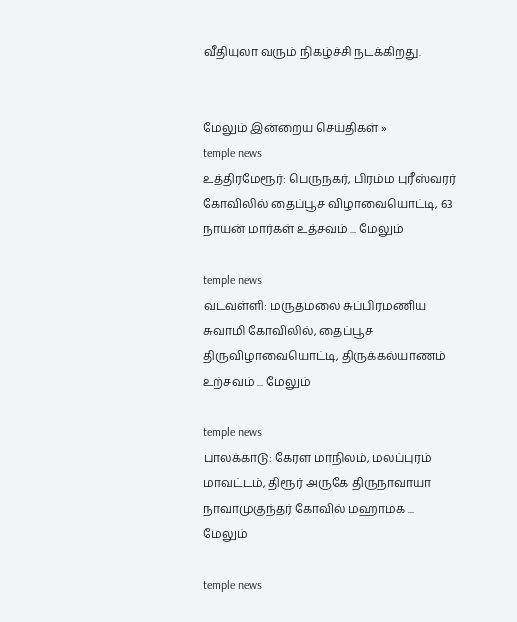வீதியுலா வரும் நிகழ்ச்சி நடக்கிறது.


மேலும் இன்றைய செய்திகள் »
temple news
உத்திரமேரூர்: பெருநகர், பிரம்ம புரீஸ்வரர் கோவிலில் தைப்பூச விழாவையொட்டி, 63 நாயன் மார்கள் உத்சவம் ... மேலும்

temple news
வடவள்ளி: மருதமலை சுப்பிரமணிய சுவாமி கோவிலில், தைப்பூச திருவிழாவையொட்டி, திருக்கல்யாணம் உற்சவம் ... மேலும்

temple news
பாலக்காடு: கேரள மாநிலம், மலப்புரம் மாவட்டம், திரூர் அருகே திருநாவாயா நாவாமுகுந்தர் கோவில் மஹாமக ... மேலும்

temple news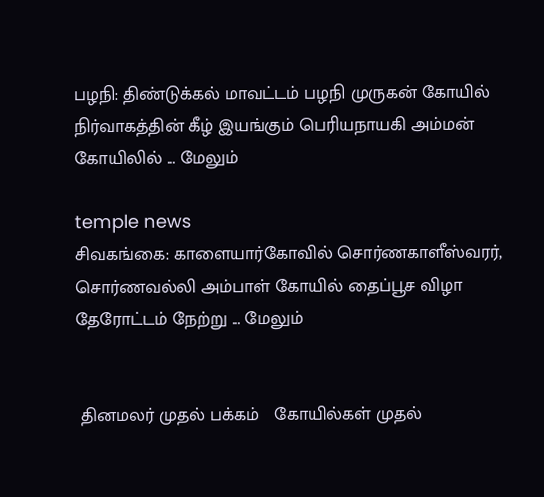பழநி: திண்டுக்கல் மாவட்டம் பழநி முருகன் கோயில் நிர்வாகத்தின் கீழ் இயங்கும் பெரியநாயகி அம்மன் கோயிலில் ... மேலும்

temple news
சிவகங்கை: காளையார்கோவில் சொர்ணகாளீஸ்வரர், சொர்ணவல்லி அம்பாள் கோயில் தைப்பூச விழா தேரோட்டம் நேற்று ... மேலும்


 தினமலர் முதல் பக்கம்   கோயில்கள் முதல்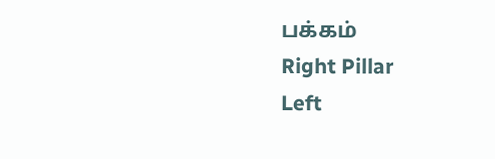பக்கம்
Right Pillar
Left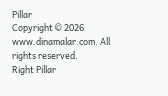Pillar
Copyright © 2026 www.dinamalar.com. All rights reserved.
Right Pillar